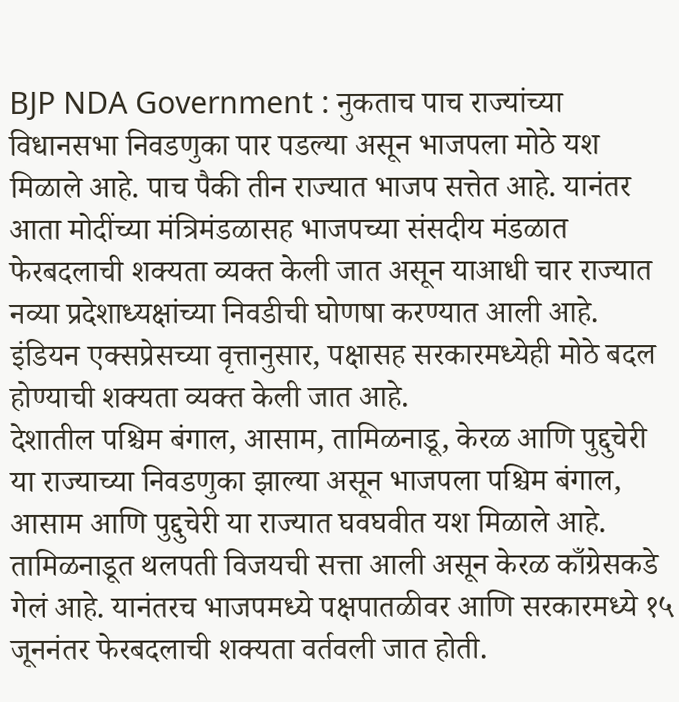BJP NDA Government : नुकताच पाच राज्यांच्या विधानसभा निवडणुका पार पडल्या असून भाजपला मोठे यश मिळाले आहे. पाच पैकी तीन राज्यात भाजप सत्तेत आहे. यानंतर आता मोदींच्या मंत्रिमंडळासह भाजपच्या संसदीय मंडळात फेरबदलाची शक्यता व्यक्त केली जात असून याआधी चार राज्यात नव्या प्रदेशाध्यक्षांच्या निवडीची घोणषा करण्यात आली आहे. इंडियन एक्सप्रेसच्या वृत्तानुसार, पक्षासह सरकारमध्येही मोठे बदल होण्याची शक्यता व्यक्त केली जात आहे.
देशातील पश्चिम बंगाल, आसाम, तामिळनाडू, केरळ आणि पुद्दुचेरी या राज्याच्या निवडणुका झाल्या असून भाजपला पश्चिम बंगाल, आसाम आणि पुद्दुचेरी या राज्यात घवघवीत यश मिळाले आहे. तामिळनाडूत थलपती विजयची सत्ता आली असून केरळ काँग्रेसकडे गेलं आहे. यानंतरच भाजपमध्ये पक्षपातळीवर आणि सरकारमध्ये १५ जूननंतर फेरबदलाची शक्यता वर्तवली जात होती.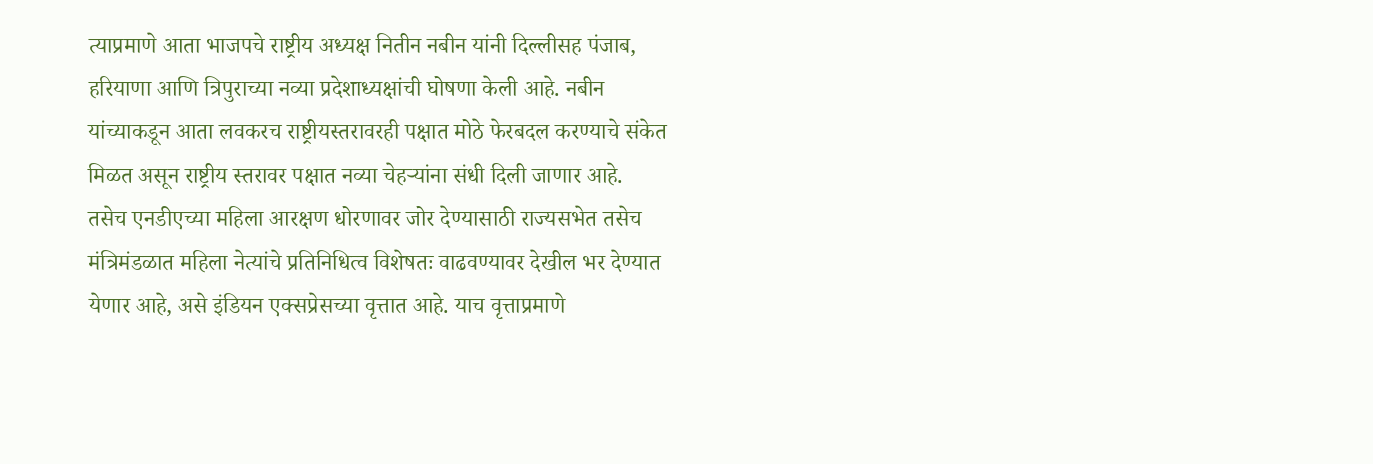त्याप्रमाणे आता भाजपचे राष्ट्रीय अध्यक्ष नितीन नबीन यांनी दिल्लीसह पंजाब, हरियाणा आणि त्रिपुराच्या नव्या प्रदेशाध्यक्षांची घोषणा केली आहे. नबीन यांच्याकडून आता लवकरच राष्ट्रीयस्तरावरही पक्षात मोठे फेरबदल करण्याचे संकेत मिळत असून राष्ट्रीय स्तरावर पक्षात नव्या चेहऱ्यांना संधी दिली जाणार आहे.
तसेच एनडीएच्या महिला आरक्षण धोरणावर जोर देण्यासाठी राज्यसभेत तसेच मंत्रिमंडळात महिला नेत्यांचे प्रतिनिधित्व विशेषतः वाढवण्यावर देखील भर देण्यात येणार आहे, असे इंडियन एक्सप्रेसच्या वृत्तात आहे. याच वृत्ताप्रमाणे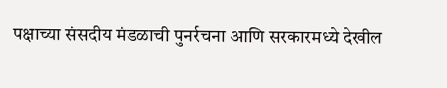पक्षाच्या संसदीय मंडळाची पुनर्रचना आणि सरकारमध्ये देखील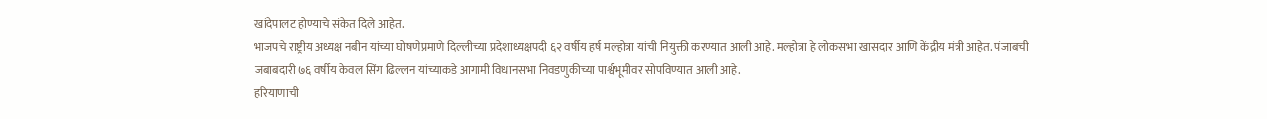खांदेपालट होण्याचे संकेत दिले आहेत.
भाजपचे राष्ट्रीय अध्यक्ष नबीन यांच्या घोषणेप्रमाणे दिल्लीच्या प्रदेशाध्यक्षपदी ६२ वर्षीय हर्ष मल्होत्रा यांची नियुक्ती करण्यात आली आहे. मल्होत्रा हे लोकसभा खासदार आणि केंद्रीय मंत्री आहेत. पंजाबची जबाबदारी ७६ वर्षीय केवल सिंग ढिल्लन यांच्याकडे आगामी विधानसभा निवडणुकीच्या पार्श्वभूमीवर सोपविण्यात आली आहे.
हरियाणाची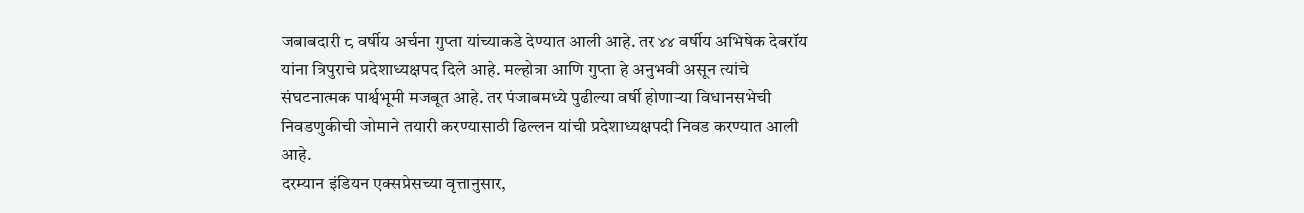जबाबदारी ८ वर्षीय अर्चना गुप्ता यांच्याकडे देण्यात आली आहे. तर ४४ वर्षीय अभिषेक देबरॉय यांना त्रिपुराचे प्रदेशाध्यक्षपद दिले आहे. मल्होत्रा आणि गुप्ता हे अनुभवी असून त्यांचे संघटनात्मक पार्श्वभूमी मजबूत आहे. तर पंजाबमध्ये पुढील्या वर्षी होणाऱ्या विधानसभेची निवडणुकीची जोमाने तयारी करण्यासाठी ढिल्लन यांची प्रदेशाध्यक्षपदी निवड करण्यात आली आहे.
दरम्यान इंडियन एक्सप्रेसच्या वृत्तानुसार,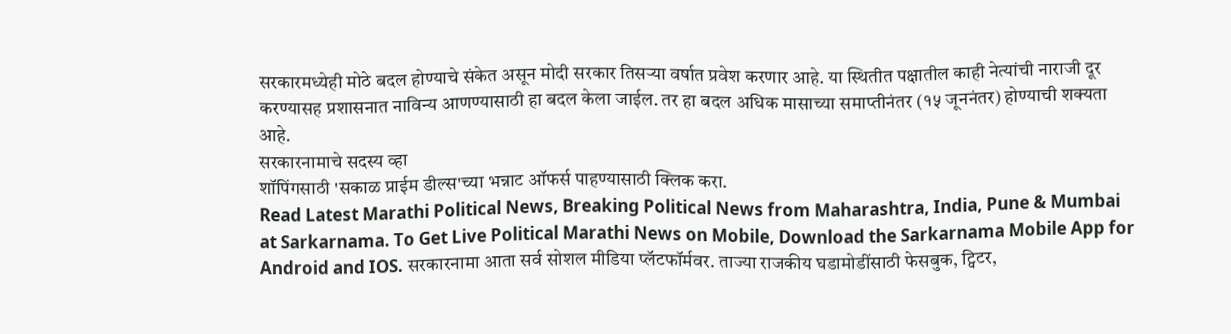सरकारमध्येही मोठे बदल होण्याचे संकेत असून मोदी सरकार तिसऱ्या वर्षात प्रवेश करणार आहे. या स्थितीत पक्षातील काही नेत्यांची नाराजी दूर करण्यासह प्रशासनात नाविन्य आणण्यासाठी हा बदल केला जाईल. तर हा बदल अधिक मासाच्या समाप्तीनंतर (१५ जूननंतर) होण्याची शक्यता आहे.
सरकारनामाचे सदस्य व्हा
शॉपिंगसाठी 'सकाळ प्राईम डील्स'च्या भन्नाट ऑफर्स पाहण्यासाठी क्लिक करा.
Read Latest Marathi Political News, Breaking Political News from Maharashtra, India, Pune & Mumbai at Sarkarnama. To Get Live Political Marathi News on Mobile, Download the Sarkarnama Mobile App for Android and IOS. सरकारनामा आता सर्व सोशल मीडिया प्लॅटफॉर्मवर. ताज्या राजकीय घडामोडींसाठी फेसबुक, ट्विटर,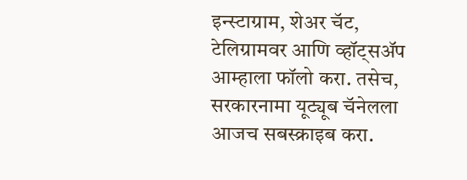इन्स्टाग्राम, शेअर चॅट, टेलिग्रामवर आणि व्हॉट्सॲप आम्हाला फॉलो करा. तसेच, सरकारनामा यूट्यूब चॅनेलला आजच सबस्क्राइब करा.